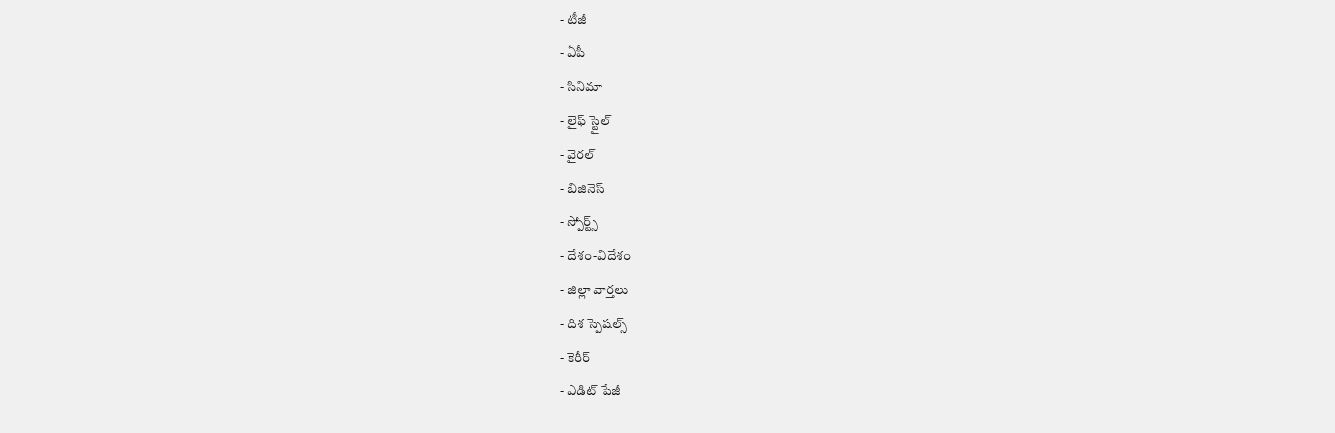- టీజీ
- ఏపీ
- సినిమా
- లైఫ్ స్టైల్
- వైరల్
- బిజినెస్
- స్పోర్ట్స్
- దేశం-విదేశం
- జిల్లా వార్తలు
- దిశ స్పెషల్స్
- కెరీర్
- ఎడిట్ పేజీ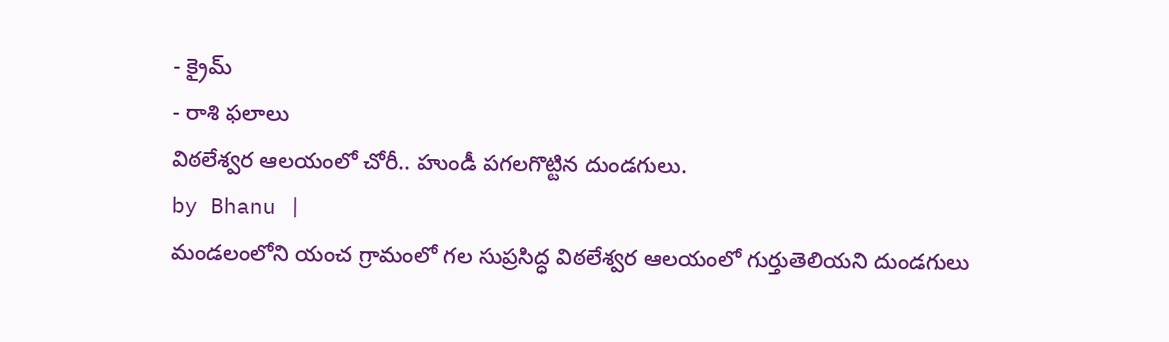- క్రైమ్
- రాశి ఫలాలు
విఠలేశ్వర ఆలయంలో చోరీ.. హుండీ పగలగొట్టిన దుండగులు.
by Bhanu |
మండలంలోని యంచ గ్రామంలో గల సుప్రసిద్ధ విఠలేశ్వర ఆలయంలో గుర్తుతెలియని దుండగులు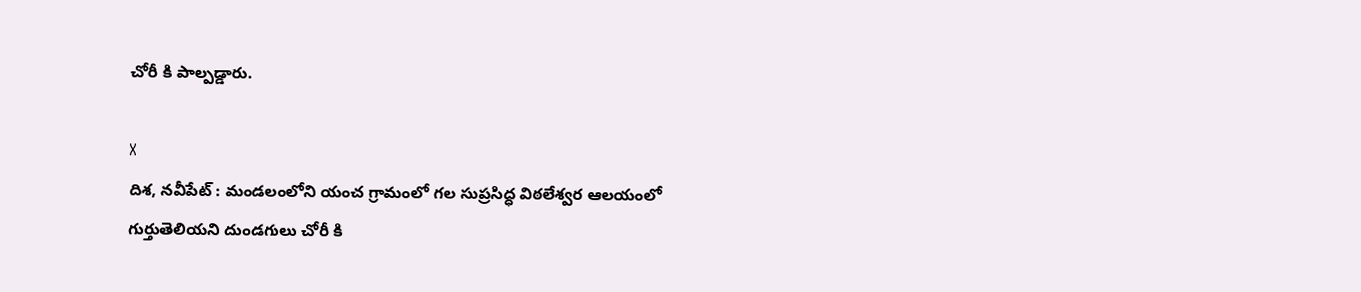చోరీ కి పాల్పడ్డారు.

X
దిశ, నవీపేట్ : మండలంలోని యంచ గ్రామంలో గల సుప్రసిద్ధ విఠలేశ్వర ఆలయంలో గుర్తుతెలియని దుండగులు చోరీ కి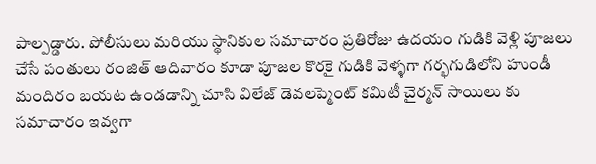పాల్పడ్డారు. పోలీసులు మరియు స్థానికుల సమాచారం ప్రతిరోజు ఉదయం గుడికి వెళ్లి పూజలు చేసే పంతులు రంజిత్ ఆదివారం కూడా పూజల కొరకై గుడికి వెళ్ళగా గర్భగుడిలోని హుండీ మందిరం బయట ఉండడాన్ని చూసి విలేజ్ డెవలప్మెంట్ కమిటీ చైర్మన్ సాయిలు కు సమాచారం ఇవ్వగా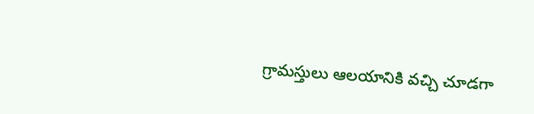గ్రామస్తులు ఆలయానికి వచ్చి చూడగా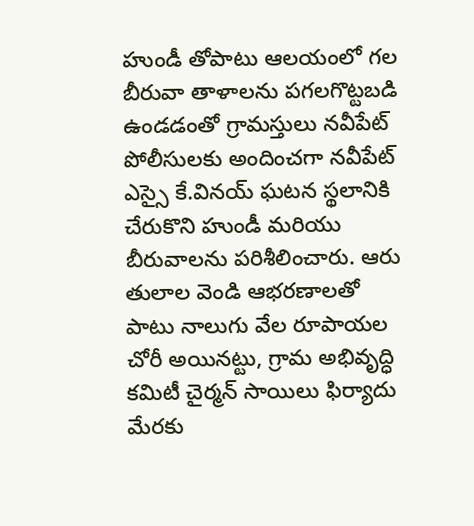హుండీ తోపాటు ఆలయంలో గల బీరువా తాళాలను పగలగొట్టబడి ఉండడంతో గ్రామస్తులు నవీపేట్ పోలీసులకు అందించగా నవీపేట్ ఎస్సై కే.వినయ్ ఘటన స్థలానికి చేరుకొని హుండీ మరియు బీరువాలను పరిశీలించారు. ఆరు తులాల వెండి ఆభరణాలతో పాటు నాలుగు వేల రూపాయల చోరీ అయినట్టు, గ్రామ అభివృద్ధి కమిటీ చైర్మన్ సాయిలు ఫిర్యాదు మేరకు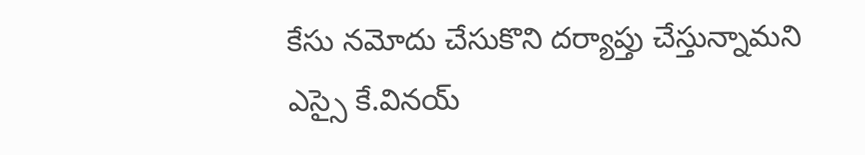కేసు నమోదు చేసుకొని దర్యాప్తు చేస్తున్నామని ఎస్సై కే.వినయ్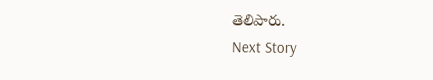తెలిపారు.
Next Story